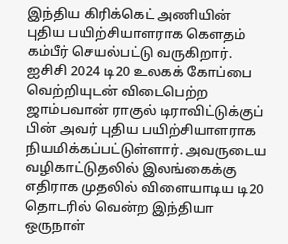இந்திய கிரிக்கெட் அணியின் புதிய பயிற்சியாளராக கௌதம் கம்பீர் செயல்பட்டு வருகிறார். ஐசிசி 2024 டி20 உலகக் கோப்பை வெற்றியுடன் விடைபெற்ற ஜாம்பவான் ராகுல் டிராவிட்டுக்குப் பின் அவர் புதிய பயிற்சியாளராக நியமிக்கப்பட்டுள்ளார். அவருடைய வழிகாட்டுதலில் இலங்கைக்கு எதிராக முதலில் விளையாடிய டி20 தொடரில் வென்ற இந்தியா ஒருநாள்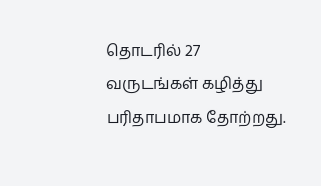தொடரில் 27 வருடங்கள் கழித்து பரிதாபமாக தோற்றது.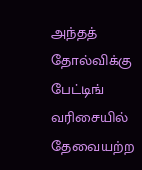அந்தத் தோல்விக்கு பேட்டிங் வரிசையில் தேவையற்ற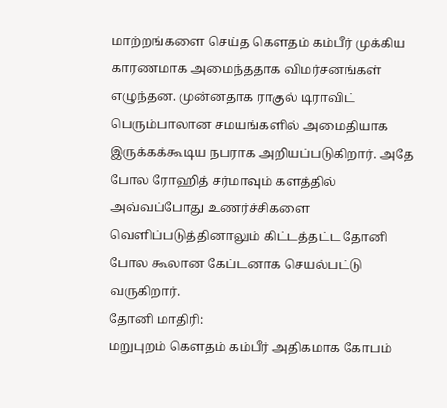மாற்றங்களை செய்த கௌதம் கம்பீர் முக்கிய காரணமாக அமைந்ததாக விமர்சனங்கள் எழுந்தன. முன்னதாக ராகுல் டிராவிட் பெரும்பாலான சமயங்களில் அமைதியாக இருக்கக்கூடிய நபராக அறியப்படுகிறார். அதே போல ரோஹித் சர்மாவும் களத்தில் அவ்வப்போது உணர்ச்சிகளை வெளிப்படுத்தினாலும் கிட்டத்தட்ட தோனி போல கூலான கேப்டனாக செயல்பட்டு வருகிறார்.
தோனி மாதிரி:
மறுபுறம் கௌதம் கம்பீர் அதிகமாக கோபம்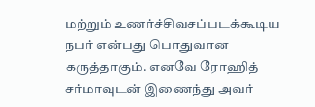மற்றும் உணர்ச்சிவசப்படக்கூடிய நபர் என்பது பொதுவான கருத்தாகும். எனவே ரோஹித் சர்மாவுடன் இணைந்து அவர்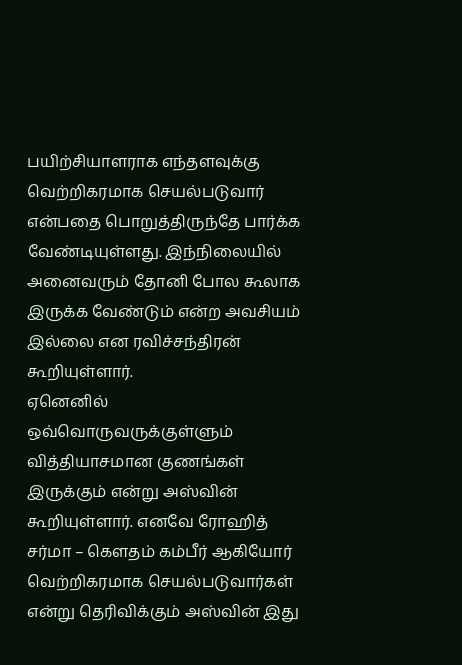பயிற்சியாளராக எந்தளவுக்கு வெற்றிகரமாக செயல்படுவார் என்பதை பொறுத்திருந்தே பார்க்க வேண்டியுள்ளது. இந்நிலையில் அனைவரும் தோனி போல கூலாக இருக்க வேண்டும் என்ற அவசியம் இல்லை என ரவிச்சந்திரன் கூறியுள்ளார்.
ஏனெனில் ஒவ்வொருவருக்குள்ளும் வித்தியாசமான குணங்கள் இருக்கும் என்று அஸ்வின் கூறியுள்ளார். எனவே ரோஹித் சர்மா – கௌதம் கம்பீர் ஆகியோர் வெற்றிகரமாக செயல்படுவார்கள் என்று தெரிவிக்கும் அஸ்வின் இது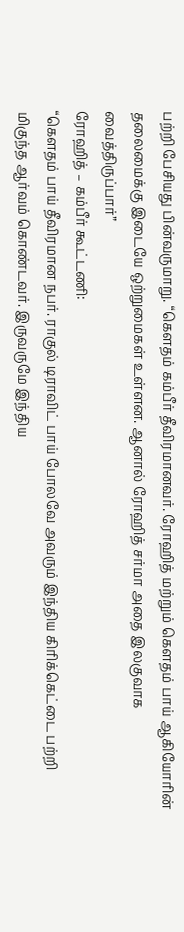பற்றி பேசியது பின்வருமாறு. “கௌதம் கம்பீர் தீவிரமானவர். ரோஹித் மற்றும் கௌதம் பாய் ஆகியோரின் தலைமைக்கு இடையே ஒற்றுமைகள் உள்ளன. ஆனால் ரோஹித் சர்மா அதை இலகுவாக வைத்திருப்பார்”
ரோஹித் – கம்பீர் கூட்டணி:
“கௌதம் பாய் தீவிரமான நபர். ராகுல் டிராவிட் பாய் போலவே அவரும் இந்திய கிரிக்கெட்டை பற்றி மிகுந்த ஆர்வம் கொண்டவர். இருவருமே இந்திய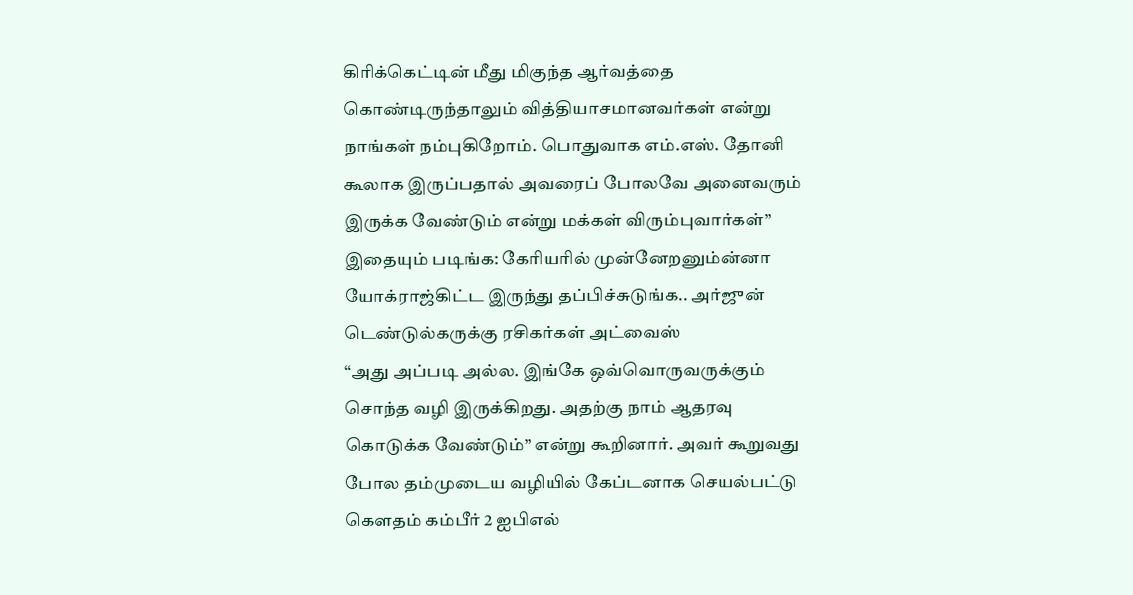கிரிக்கெட்டின் மீது மிகுந்த ஆர்வத்தை கொண்டிருந்தாலும் வித்தியாசமானவர்கள் என்று நாங்கள் நம்புகிறோம். பொதுவாக எம்.எஸ். தோனி கூலாக இருப்பதால் அவரைப் போலவே அனைவரும் இருக்க வேண்டும் என்று மக்கள் விரும்புவார்கள்”
இதையும் படிங்க: கேரியரில் முன்னேறனும்ன்னா யோக்ராஜ்கிட்ட இருந்து தப்பிச்சுடுங்க.. அர்ஜுன் டெண்டுல்கருக்கு ரசிகர்கள் அட்வைஸ்
“அது அப்படி அல்ல. இங்கே ஒவ்வொருவருக்கும் சொந்த வழி இருக்கிறது. அதற்கு நாம் ஆதரவு கொடுக்க வேண்டும்” என்று கூறினார். அவர் கூறுவது போல தம்முடைய வழியில் கேப்டனாக செயல்பட்டு கௌதம் கம்பீர் 2 ஐபிஎல்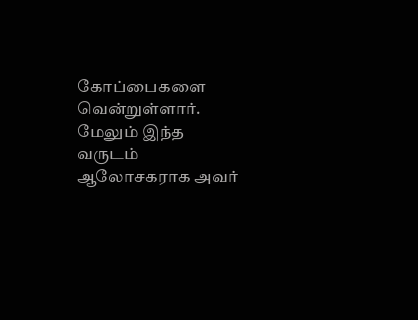கோப்பைகளை வென்றுள்ளார். மேலும் இந்த வருடம் ஆலோசகராக அவர்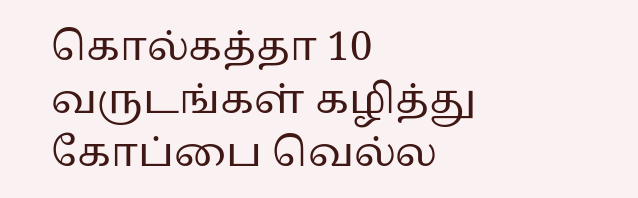கொல்கத்தா 10 வருடங்கள் கழித்து கோப்பை வெல்ல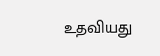உதவியது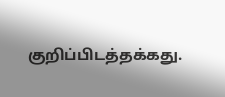குறிப்பிடத்தக்கது.